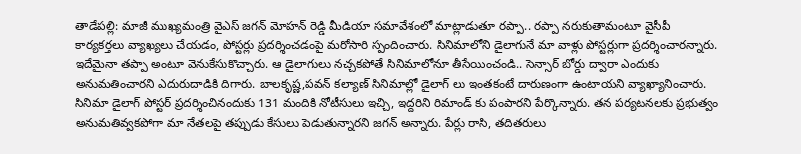తాడేపల్లి: మాజీ ముఖ్యమంత్రి వైఎస్ జగన్ మోహన్ రెడ్డి మీడియా సమావేశంలో మాట్లాడుతూ రప్పా.. రప్పా నరుకుతామంటూ వైసీపీ కార్యకర్తలు వ్యాఖ్యలు చేయడం, పోస్టర్లు ప్రదర్శించడంపై మరోసారి స్పందించారు. సినిమాలోని డైలాగునే మా వాళ్లు పోస్టర్లుగా ప్రదర్శించారన్నారు. ఇదేమైనా తప్పా అంటూ వెనుకేసుకొచ్చారు. ఆ డైలాగులు నచ్చకపోతే సినిమాలోనూ తీసేయించండి.. సెన్సార్ బోర్డు ద్వారా ఎందుకు అనుమతించారని ఎదురుదాడికి దిగారు. బాలకృష్ణ,పవన్ కల్యాణ్ సినిమాల్లో డైలాగ్ లు ఇంతకంటే దారుణంగా ఉంటాయని వ్యాఖ్యానించారు. సినిమా డైలాగ్ పోస్టర్ ప్రదర్శించినందుకు 131 మందికి నోటీసులు ఇచ్చి, ఇద్దరిని రిమాండ్ కు పంపారని పేర్కొన్నారు. తన పర్యటనలకు ప్రభుత్వం అనుమతివ్వకపోగా మా నేతలపై తప్పుడు కేసులు పెడుతున్నారని జగన్ అన్నారు. పేర్లు రాసి, తదితరులు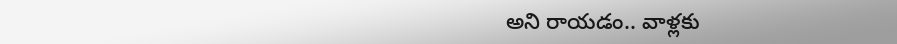అని రాయడం.. వాళ్లకు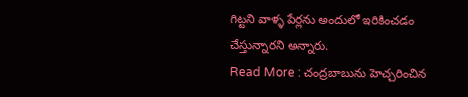గిట్టని వాళ్ళ పేర్లను అందులో ఇరికించడం చేస్తున్నారని అన్నారు.
Read More : చంద్రబాబును హెచ్చరించిన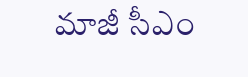మాజీ సీఎం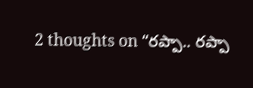2 thoughts on “రప్పా.. రప్పా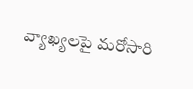వ్యాఖ్యలపై మరోసారి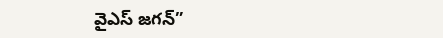వైఎస్ జగన్”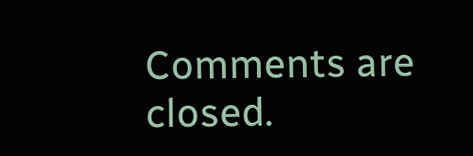Comments are closed.